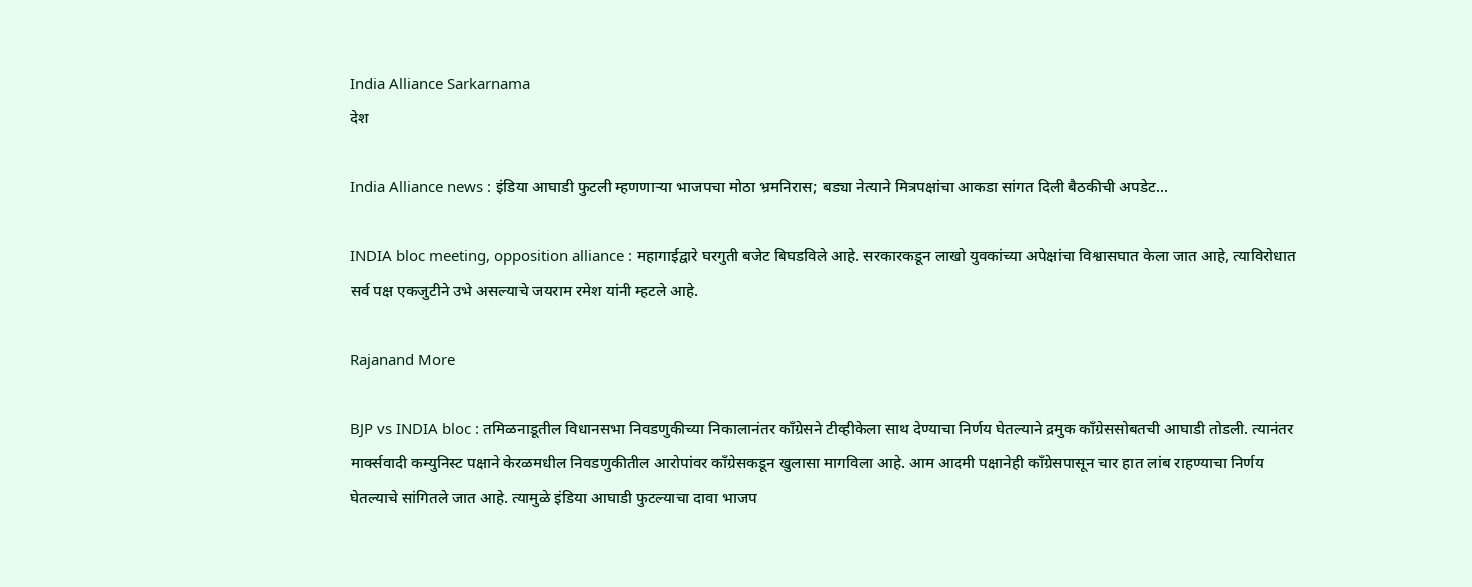India Alliance Sarkarnama
देश

India Alliance news : इंडिया आघाडी फुटली म्हणणाऱ्या भाजपचा मोठा भ्रमनिरास; बड्या नेत्याने मित्रपक्षांचा आकडा सांगत दिली बैठकीची अपडेट...

INDIA bloc meeting, opposition alliance : महागाईद्वारे घरगुती बजेट बिघडविले आहे. सरकारकडून लाखो युवकांच्या अपेक्षांचा विश्वासघात केला जात आहे, त्याविरोधात सर्व पक्ष एकजुटीने उभे असल्याचे जयराम रमेश यांनी म्हटले आहे.

Rajanand More

BJP vs INDIA bloc : तमिळनाडूतील विधानसभा निवडणुकीच्या निकालानंतर काँग्रेसने टीव्हीकेला साथ देण्याचा निर्णय घेतल्याने द्रमुक काँग्रेससोबतची आघाडी तोडली. त्यानंतर मार्क्सवादी कम्युनिस्ट पक्षाने केरळमधील निवडणुकीतील आरोपांवर काँग्रेसकडून खुलासा मागविला आहे. आम आदमी पक्षानेही काँग्रेसपासून चार हात लांब राहण्याचा निर्णय घेतल्याचे सांगितले जात आहे. त्यामुळे इंडिया आघाडी फुटल्याचा दावा भाजप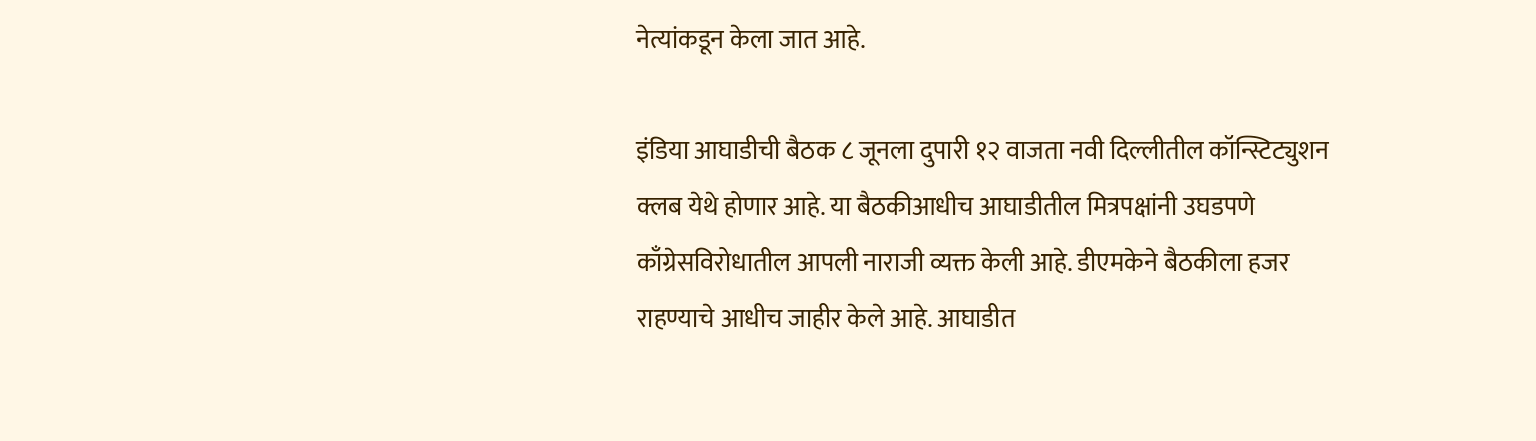नेत्यांकडून केला जात आहे.

इंडिया आघाडीची बैठक ८ जूनला दुपारी १२ वाजता नवी दिल्लीतील कॉन्स्टिट्युशन क्लब येथे होणार आहे. या बैठकीआधीच आघाडीतील मित्रपक्षांनी उघडपणे काँग्रेसविरोधातील आपली नाराजी व्यक्त केली आहे. डीएमकेने बैठकीला हजर राहण्याचे आधीच जाहीर केले आहे. आघाडीत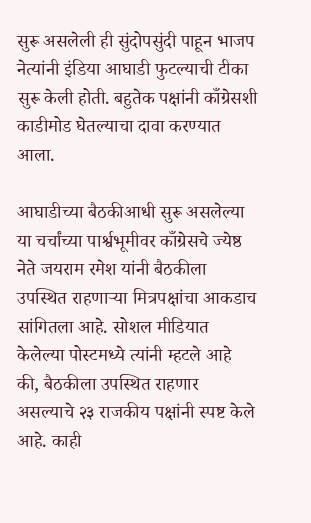सुरू असलेली ही सुंदोपसुंदी पाहून भाजप नेत्यांनी इंडिया आघाडी फुटल्याची टीका सुरू केली होती. बहुतेक पक्षांनी काँग्रेसशी काडीमोड घेतल्याचा दावा करण्यात आला.

आघाडीच्या बैठकीआधी सुरू असलेल्या या चर्चांच्या पार्श्वभूमीवर काँग्रेसचे ज्येष्ठ नेते जयराम रमेश यांनी बैठकीला उपस्थित राहणाऱ्या मित्रपक्षांचा आकडाच सांगितला आहे. सोशल मीडियात केलेल्या पोस्टमध्ये त्यांनी म्हटले आहे की, बैठकीला उपस्थित राहणार असल्याचे २३ राजकीय पक्षांनी स्पष्ट केले आहे. काही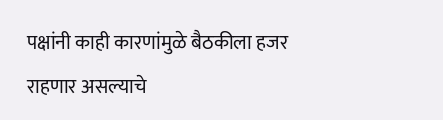पक्षांनी काही कारणांमुळे बैठकीला हजर राहणार असल्याचे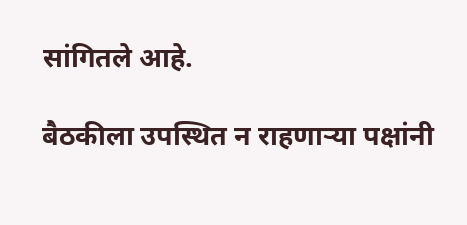सांगितले आहे.

बैठकीला उपस्थित न राहणाऱ्या पक्षांनी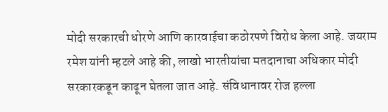मोदी सरकारची धोरणे आणि कारवाईचा कठोरपणे विरोध केला आहे. जयराम रमेश यांनी म्हटले आहे की, लाखो भारतीयांचा मतदानाचा अधिकार मोदी सरकारकडून काढून घेतला जात आहे. संविधानावर रोज हल्ला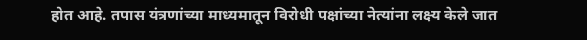होत आहे. तपास यंत्रणांच्या माध्यमातून विरोधी पक्षांच्या नेत्यांना लक्ष्य केले जात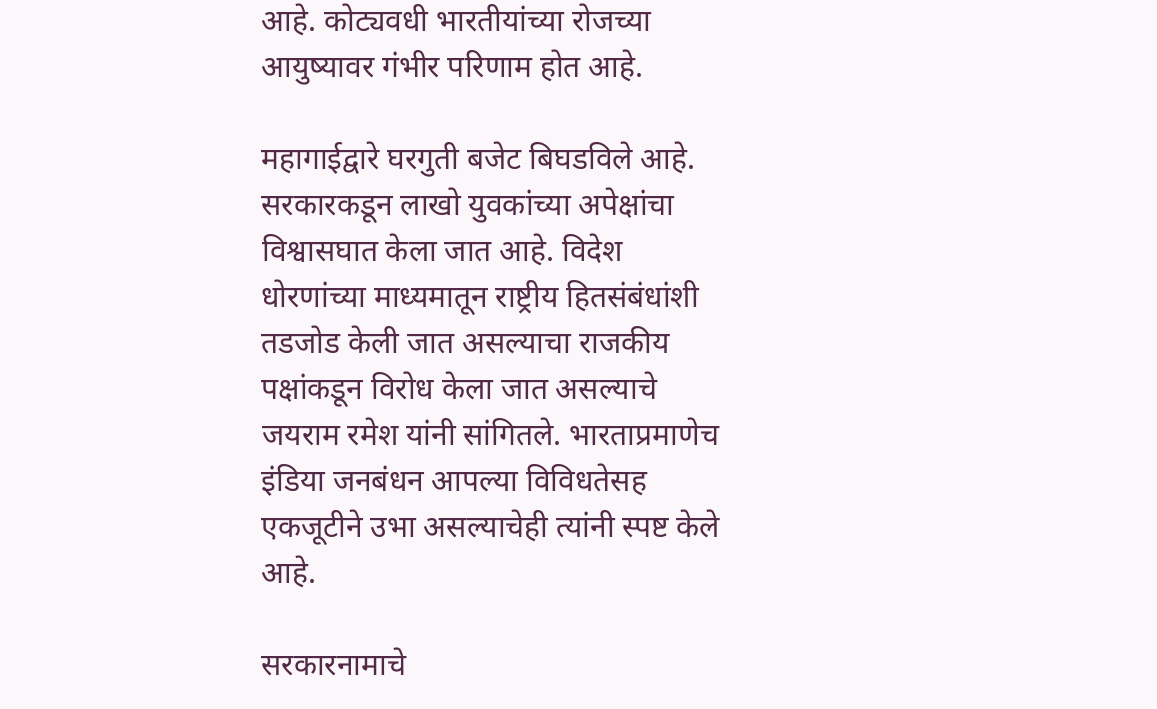आहे. कोट्यवधी भारतीयांच्या रोजच्या आयुष्यावर गंभीर परिणाम होत आहे.

महागाईद्वारे घरगुती बजेट बिघडविले आहे. सरकारकडून लाखो युवकांच्या अपेक्षांचा विश्वासघात केला जात आहे. विदेश धोरणांच्या माध्यमातून राष्ट्रीय हितसंबंधांशी तडजोड केली जात असल्याचा राजकीय पक्षांकडून विरोध केला जात असल्याचे जयराम रमेश यांनी सांगितले. भारताप्रमाणेच इंडिया जनबंधन आपल्या विविधतेसह एकजूटीने उभा असल्याचेही त्यांनी स्पष्ट केले आहे.

सरकारनामाचे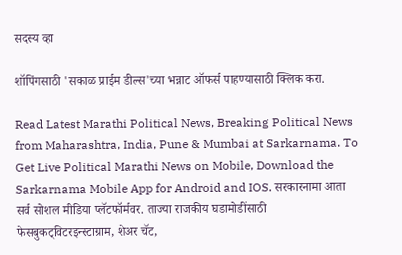सदस्य व्हा

शॉपिंगसाठी 'सकाळ प्राईम डील्स'च्या भन्नाट ऑफर्स पाहण्यासाठी क्लिक करा.

Read Latest Marathi Political News, Breaking Political News from Maharashtra, India, Pune & Mumbai at Sarkarnama. To Get Live Political Marathi News on Mobile, Download the Sarkarnama Mobile App for Android and IOS. सरकारनामा आता सर्व सोशल मीडिया प्लॅटफॉर्मवर. ताज्या राजकीय घडामोडींसाठी फेसबुकट्विटरइन्स्टाग्राम, शेअर चॅट,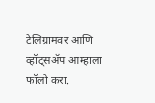टेलिग्रामवर आणि व्हॉट्सॲप आम्हाला फॉलो करा.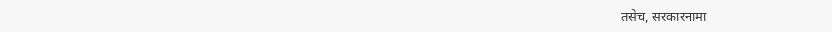तसेच, सरकारनामा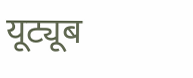यूट्यूब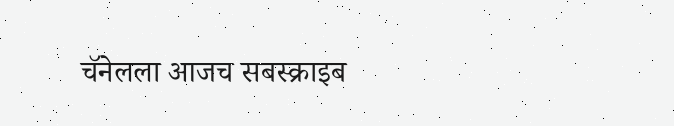चॅनेलला आजच सबस्क्राइब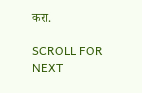करा.

SCROLL FOR NEXT